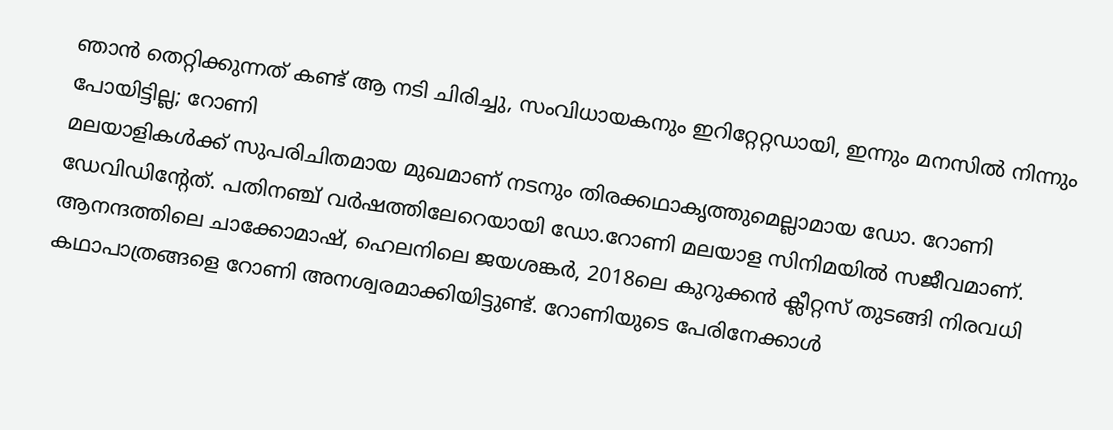ഞാൻ തെറ്റിക്കുന്നത് കണ്ട് ആ നടി ചിരിച്ചു, സംവിധായകനും ഇറിറ്റേറ്റഡായി, ഇന്നും മനസിൽ നിന്നും പോയിട്ടില്ല; റോണി
മലയാളികൾക്ക് സുപരിചിതമായ മുഖമാണ് നടനും തിരക്കഥാകൃത്തുമെല്ലാമായ ഡോ. റോണി ഡേവിഡിന്റേത്. പതിനഞ്ച് വർഷത്തിലേറെയായി ഡോ.റോണി മലയാള സിനിമയിൽ സജീവമാണ്. ആനന്ദത്തിലെ ചാക്കോമാഷ്, ഹെലനിലെ ജയശങ്കർ, 2018ലെ കുറുക്കൻ ക്ലീറ്റസ് തുടങ്ങി നിരവധി കഥാപാത്രങ്ങളെ റോണി അനശ്വരമാക്കിയിട്ടുണ്ട്. റോണിയുടെ പേരിനേക്കാൾ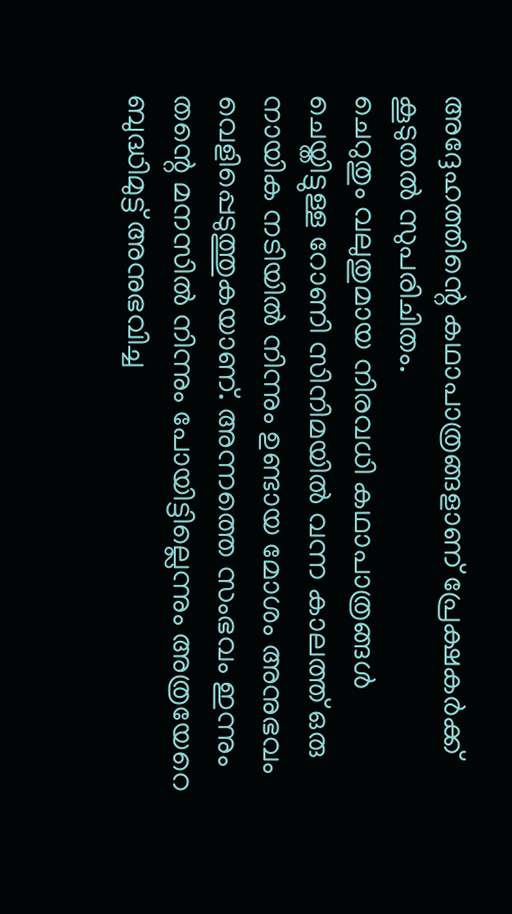അദ്ദേഹത്തിന്റെ കഥാപാത്രങ്ങളാണ് പ്രേക്ഷകർക്ക് കൂടുതൽ സുപരിചിതം.
ചെറുതും വലുതുമായ നിരവധി കഥാപാത്രങ്ങൾ ചെയ്തിട്ടുള്ള റോണി സിനിമയിൽ വന്ന കാലത്ത് ഒരു നായിക നടിയിൽ നിന്നും ഉണ്ടായ മോശം അനുഭവം വെളിപ്പെടുത്തുകയാണ്. അന്നത്തെ സംഭവം ഇന്നും തന്റെ മനസിൽ നിന്നും പോയിട്ടില്ലെന്നും അത്രയേറെ ബുദ്ധിമുട്ട് അനുഭവിച്ച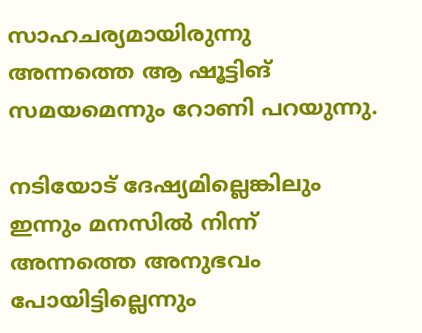സാഹചര്യമായിരുന്നു അന്നത്തെ ആ ഷൂട്ടിങ് സമയമെന്നും റോണി പറയുന്നു.

നടിയോട് ദേഷ്യമില്ലെങ്കിലും ഇന്നും മനസിൽ നിന്ന് അന്നത്തെ അനുഭവം പോയിട്ടില്ലെന്നും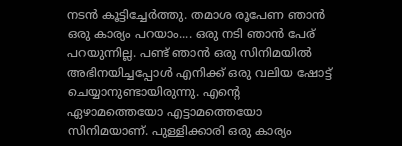നടൻ കൂട്ടിച്ചേർത്തു. തമാശ രൂപേണ ഞാൻ ഒരു കാര്യം പറയാം.... ഒരു നടി ഞാൻ പേര് പറയുന്നില്ല. പണ്ട് ഞാൻ ഒരു സിനിമയിൽ അഭിനയിച്ചപ്പോൾ എനിക്ക് ഒരു വലിയ ഷോട്ട് ചെയ്യാനുണ്ടായിരുന്നു. എന്റെ ഏഴാമത്തെയോ എട്ടാമത്തെയോ സിനിമയാണ്. പുള്ളിക്കാരി ഒരു കാര്യം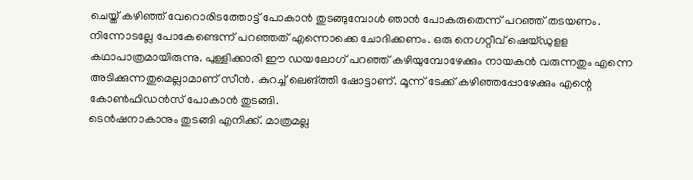ചെയ്ത് കഴിഞ്ഞ് വേറൊരിടത്തോട്ട് പോകാൻ തുടങ്ങുമ്പോൾ ഞാൻ പോകരുതെന്ന് പറഞ്ഞ് തടയണം.
നിന്നോടല്ലേ പോകേണ്ടെന്ന് പറഞ്ഞത് എന്നൊക്കെ ചോദിക്കണം. ഒരു നെഗറ്റീവ് ഷെയ്ഡുളള കഥാപാത്രമായിരുന്നു. പുള്ളിക്കാരി ഈ ഡയലോഗ് പറഞ്ഞ് കഴിയുമ്പോഴേക്കും നായകൻ വരുന്നതും എന്നെ അടിക്കുന്നതുമെല്ലാമാണ് സീൻ. കുറച്ച് ലെങ്ത്തി ഷോട്ടാണ്. മൂന്ന് ടേക്ക് കഴിഞ്ഞപ്പോഴേക്കും എന്റെ കോൺഫിഡൻസ് പോകാൻ തുടങ്ങി.
ടെൻഷനാകാനും തുടങ്ങി എനിക്ക്. മാത്രമല്ല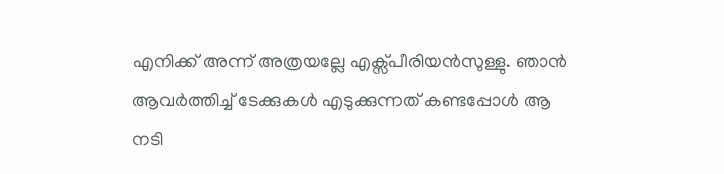എനിക്ക് അന്ന് അത്രയല്ലേ എക്സ്പീരിയൻസുള്ളു. ഞാൻ ആവർത്തിച്ച് ടേക്കുകൾ എടുക്കുന്നത് കണ്ടപ്പോൾ ആ നടി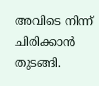അവിടെ നിന്ന് ചിരിക്കാൻ തുടങ്ങി.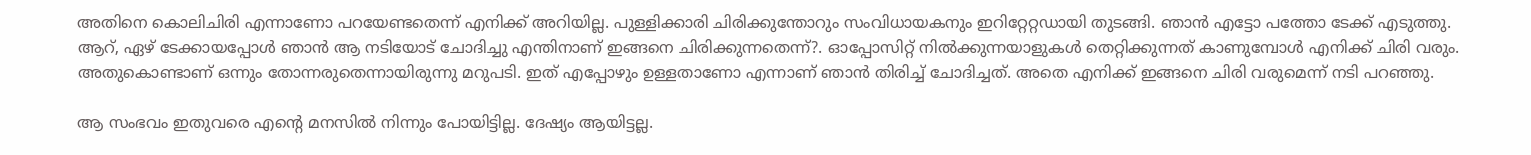അതിനെ കൊലിചിരി എന്നാണോ പറയേണ്ടതെന്ന് എനിക്ക് അറിയില്ല. പുള്ളിക്കാരി ചിരിക്കുന്തോറും സംവിധായകനും ഇറിറ്റേറ്റഡായി തുടങ്ങി. ഞാൻ എട്ടോ പത്തോ ടേക്ക് എടുത്തു.
ആറ്, ഏഴ് ടേക്കായപ്പോൾ ഞാൻ ആ നടിയോട് ചോദിച്ചു എന്തിനാണ് ഇങ്ങനെ ചിരിക്കുന്നതെന്ന്?. ഓപ്പോസിറ്റ് നിൽക്കുന്നയാളുകൾ തെറ്റിക്കുന്നത് കാണുമ്പോൾ എനിക്ക് ചിരി വരും. അതുകൊണ്ടാണ് ഒന്നും തോന്നരുതെന്നായിരുന്നു മറുപടി. ഇത് എപ്പോഴും ഉള്ളതാണോ എന്നാണ് ഞാൻ തിരിച്ച് ചോദിച്ചത്. അതെ എനിക്ക് ഇങ്ങനെ ചിരി വരുമെന്ന് നടി പറഞ്ഞു.

ആ സംഭവം ഇതുവരെ എന്റെ മനസിൽ നിന്നും പോയിട്ടില്ല. ദേഷ്യം ആയിട്ടല്ല.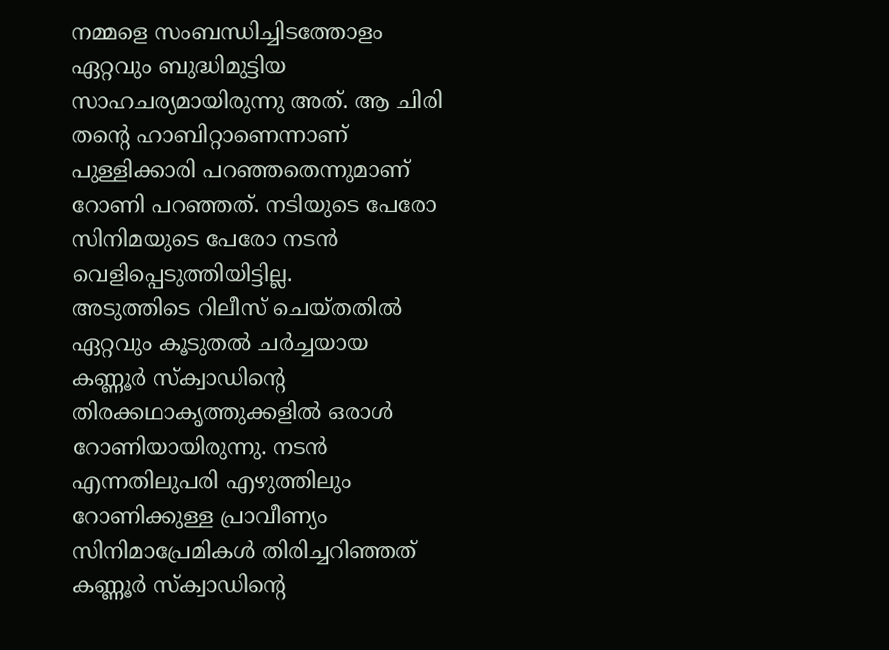നമ്മളെ സംബന്ധിച്ചിടത്തോളം ഏറ്റവും ബുദ്ധിമുട്ടിയ സാഹചര്യമായിരുന്നു അത്. ആ ചിരി തന്റെ ഹാബിറ്റാണെന്നാണ് പുള്ളിക്കാരി പറഞ്ഞതെന്നുമാണ് റോണി പറഞ്ഞത്. നടിയുടെ പേരോ സിനിമയുടെ പേരോ നടൻ വെളിപ്പെടുത്തിയിട്ടില്ല.
അടുത്തിടെ റിലീസ് ചെയ്തതിൽ ഏറ്റവും കൂടുതൽ ചർച്ചയായ കണ്ണൂർ സ്ക്വാഡിന്റെ തിരക്കഥാകൃത്തുക്കളിൽ ഒരാൾ റോണിയായിരുന്നു. നടൻ എന്നതിലുപരി എഴുത്തിലും റോണിക്കുള്ള പ്രാവീണ്യം സിനിമാപ്രേമികൾ തിരിച്ചറിഞ്ഞത് കണ്ണൂർ സ്ക്വാഡിന്റെ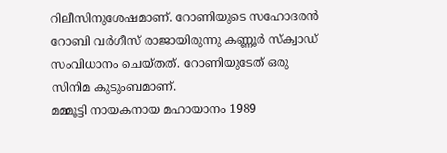റിലീസിനുശേഷമാണ്. റോണിയുടെ സഹോദരൻ റോബി വർഗീസ് രാജായിരുന്നു കണ്ണൂർ സ്ക്വാഡ് സംവിധാനം ചെയ്തത്. റോണിയുടേത് ഒരു സിനിമ കുടുംബമാണ്.
മമ്മൂട്ടി നായകനായ മഹായാനം 1989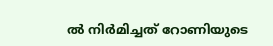ൽ നിർമിച്ചത് റോണിയുടെ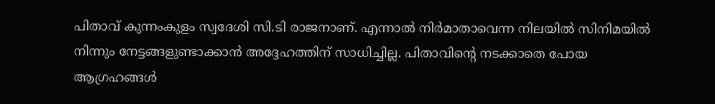പിതാവ് കുന്നംകുളം സ്വദേശി സി.ടി രാജനാണ്. എന്നാൽ നിർമാതാവെന്ന നിലയിൽ സിനിമയിൽ നിന്നും നേട്ടങ്ങളുണ്ടാക്കാൻ അദ്ദേഹത്തിന് സാധിച്ചില്ല. പിതാവിന്റെ നടക്കാതെ പോയ ആഗ്രഹങ്ങൾ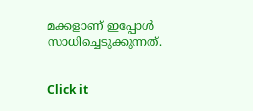മക്കളാണ് ഇപ്പോൾ സാധിച്ചെടുക്കുന്നത്.


Click it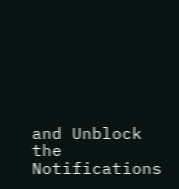and Unblock the Notifications